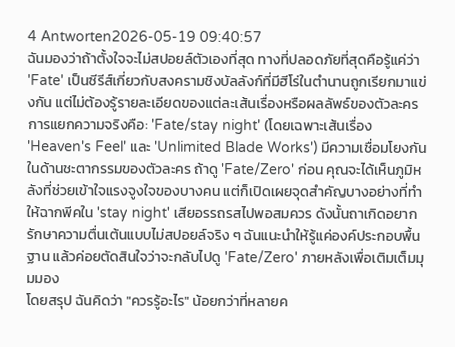4 Antworten2026-05-19 09:40:57
ฉันมองว่าถ้าตั้งใจจะไม่สปอยล์ตัวเองที่สุด ทางที่ปลอดภัยที่สุดคือรู้แค่ว่า 'Fate' เป็นซีรีส์เกี่ยวกับสงครามชิงบัลลังก์ที่มีฮีโร่ในตำนานถูกเรียกมาแข่งกัน แต่ไม่ต้องรู้รายละเอียดของแต่ละเส้นเรื่องหรือผลลัพธ์ของตัวละคร
การแยกความจริงคือ: 'Fate/stay night' (โดยเฉพาะเส้นเรื่อง 'Heaven's Feel' และ 'Unlimited Blade Works') มีความเชื่อมโยงกันในด้านชะตากรรมของตัวละคร ถ้าดู 'Fate/Zero' ก่อน คุณจะได้เห็นภูมิหลังที่ช่วยเข้าใจแรงจูงใจของบางคน แต่ก็เปิดเผยจุดสำคัญบางอย่างที่ทำให้ฉากพีคใน 'stay night' เสียอรรถรสไปพอสมควร ดังนั้นถาเกิดอยากรักษาความตื่นเต้นแบบไม่สปอยล์จริง ๆ ฉันแนะนำให้รู้แค่องค์ประกอบพื้นฐาน แล้วค่อยตัดสินใจว่าจะกลับไปดู 'Fate/Zero' ภายหลังเพื่อเติมเต็มมุมมอง
โดยสรุป ฉันคิดว่า "ควรรู้อะไร" น้อยกว่าที่หลายค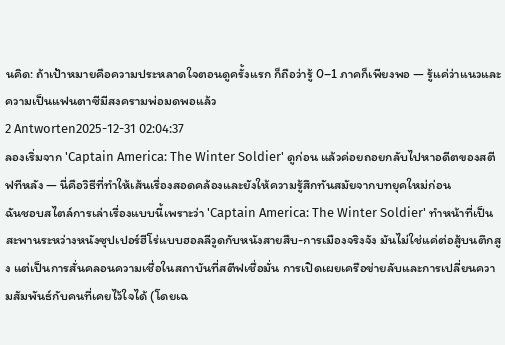นคิด: ถ้าเป้าหมายคือความประหลาดใจตอนดูครั้งแรก ก็ถือว่ารู้ 0–1 ภาคก็เพียงพอ — รู้แค่ว่าแนวและความเป็นแฟนตาซีมีสงครามพ่อมดพอแล้ว
2 Antworten2025-12-31 02:04:37
ลองเริ่มจาก 'Captain America: The Winter Soldier' ดูก่อน แล้วค่อยถอยกลับไปหาอดีตของสตีฟทีหลัง — นี่คือวิธีที่ทำให้เส้นเรื่องสอดคล้องและยังให้ความรู้สึกทันสมัยจากบทยุคใหม่ก่อน
ฉันชอบสไตล์การเล่าเรื่องแบบนี้เพราะว่า 'Captain America: The Winter Soldier' ทำหน้าที่เป็นสะพานระหว่างหนังซุปเปอร์ฮีโร่แบบฮอลลีวูดกับหนังสายสืบ-การเมืองจริงจัง มันไม่ใช่แค่ต่อสู้บนตึกสูง แต่เป็นการสั่นคลอนความเชื่อในสถาบันที่สตีฟเชื่อมั่น การเปิดเผยเครือข่ายลับและการเปลี่ยนความสัมพันธ์กับคนที่เคยไว้ใจได้ (โดยเฉ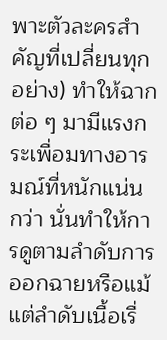พาะตัวละครสำคัญที่เปลี่ยนทุกอย่าง) ทำให้ฉากต่อ ๆ มามีแรงกระเพื่อมทางอารมณ์ที่หนักแน่นกว่า นั่นทำให้การดูตามลำดับการออกฉายหรือแม้แต่ลำดับเนื้อเรื่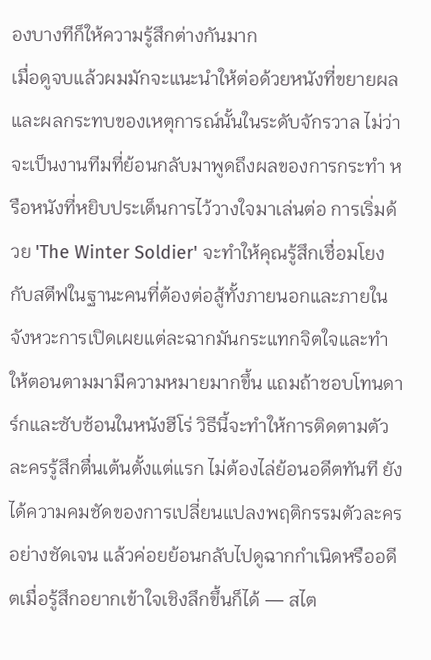องบางทีก็ให้ความรู้สึกต่างกันมาก
เมื่อดูจบแล้วผมมักจะแนะนำให้ต่อด้วยหนังที่ขยายผลและผลกระทบของเหตุการณ์นั้นในระดับจักรวาล ไม่ว่าจะเป็นงานทีมที่ย้อนกลับมาพูดถึงผลของการกระทำ หรือหนังที่หยิบประเด็นการไว้วางใจมาเล่นต่อ การเริ่มด้วย 'The Winter Soldier' จะทำให้คุณรู้สึกเชื่อมโยงกับสตีฟในฐานะคนที่ต้องต่อสู้ทั้งภายนอกและภายใน จังหวะการเปิดเผยแต่ละฉากมันกระแทกจิตใจและทำให้ตอนตามมามีความหมายมากขึ้น แถมถ้าชอบโทนดาร์กและซับซ้อนในหนังฮีโร่ วิธีนี้จะทำให้การติดตามตัวละครรู้สึกตื่นเต้นตั้งแต่แรก ไม่ต้องไล่ย้อนอดีตทันที ยังได้ความคมชัดของการเปลี่ยนแปลงพฤติกรรมตัวละครอย่างชัดเจน แล้วค่อยย้อนกลับไปดูฉากกำเนิดหรืออดีตเมื่อรู้สึกอยากเข้าใจเชิงลึกขึ้นก็ได้ — สไต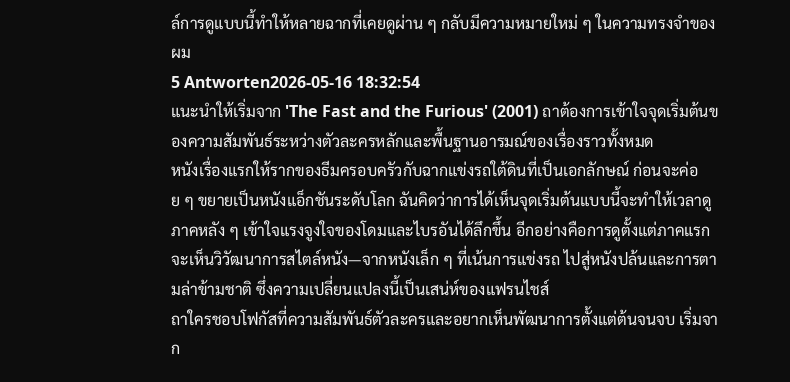ล์การดูแบบนี้ทำให้หลายฉากที่เคยดูผ่าน ๆ กลับมีความหมายใหม่ ๆ ในความทรงจำของผม
5 Antworten2026-05-16 18:32:54
แนะนำให้เริ่มจาก 'The Fast and the Furious' (2001) ถาต้องการเข้าใจจุดเริ่มต้นของความสัมพันธ์ระหว่างตัวละครหลักและพื้นฐานอารมณ์ของเรื่องราวทั้งหมด
หนังเรื่องแรกให้รากของธีมครอบครัวกับฉากแข่งรถใต้ดินที่เป็นเอกลักษณ์ ก่อนจะค่อย ๆ ขยายเป็นหนังแอ็กชันระดับโลก ฉันคิดว่าการได้เห็นจุดเริ่มต้นแบบนี้จะทำให้เวลาดูภาคหลัง ๆ เข้าใจแรงจูงใจของโดมและไบรอันได้ลึกขึ้น อีกอย่างคือการดูตั้งแต่ภาคแรกจะเห็นวิวัฒนาการสไตล์หนัง—จากหนังเล็ก ๆ ที่เน้นการแข่งรถ ไปสู่หนังปล้นและการตามล่าข้ามชาติ ซึ่งความเปลี่ยนแปลงนี้เป็นเสน่ห์ของแฟรนไชส์
ถาใครชอบโฟกัสที่ความสัมพันธ์ตัวละครและอยากเห็นพัฒนาการตั้งแต่ต้นจนจบ เริ่มจาก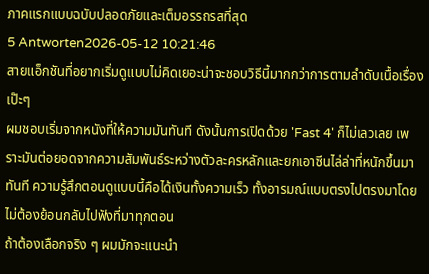ภาคแรกแบบฉบับปลอดภัยและเต็มอรรถรสที่สุด
5 Antworten2026-05-12 10:21:46
สายแอ็กชันที่อยากเริ่มดูแบบไม่คิดเยอะน่าจะชอบวิธีนี้มากกว่าการตามลำดับเนื้อเรื่องเป๊ะๆ
ผมชอบเริ่มจากหนังที่ให้ความมันทันที ดังนั้นการเปิดด้วย 'Fast 4' ก็ไม่เลวเลย เพราะมันต่อยอดจากความสัมพันธ์ระหว่างตัวละครหลักและยกเอาซีนไล่ล่าที่หนักขึ้นมาทันที ความรู้สึกตอนดูแบบนี้คือได้เงินทั้งความเร็ว ทั้งอารมณ์แบบตรงไปตรงมาโดยไม่ต้องย้อนกลับไปฟังที่มาทุกตอน
ถ้าต้องเลือกจริง ๆ ผมมักจะแนะนำ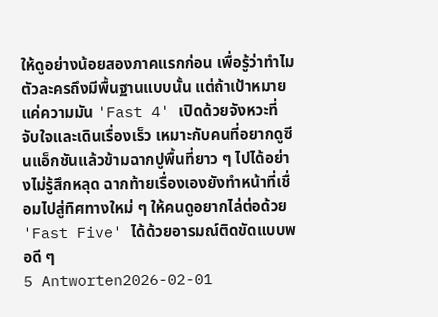ให้ดูอย่างน้อยสองภาคแรกก่อน เพื่อรู้ว่าทำไมตัวละครถึงมีพื้นฐานแบบนั้น แต่ถ้าเป้าหมายแค่ความมัน 'Fast 4' เปิดด้วยจังหวะที่จับใจและเดินเรื่องเร็ว เหมาะกับคนที่อยากดูซีนแอ็กชันแล้วข้ามฉากปูพื้นที่ยาว ๆ ไปได้อย่างไม่รู้สึกหลุด ฉากท้ายเรื่องเองยังทำหน้าที่เชื่อมไปสู่ทิศทางใหม่ ๆ ให้คนดูอยากไล่ต่อด้วย 'Fast Five' ได้ด้วยอารมณ์ติดขัดแบบพอดี ๆ
5 Antworten2026-02-01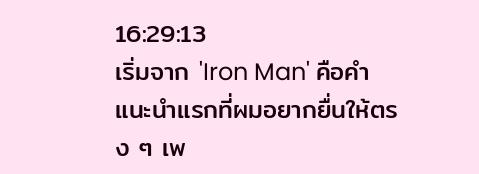16:29:13
เริ่มจาก 'Iron Man' คือคำแนะนำแรกที่ผมอยากยื่นให้ตรง ๆ เพ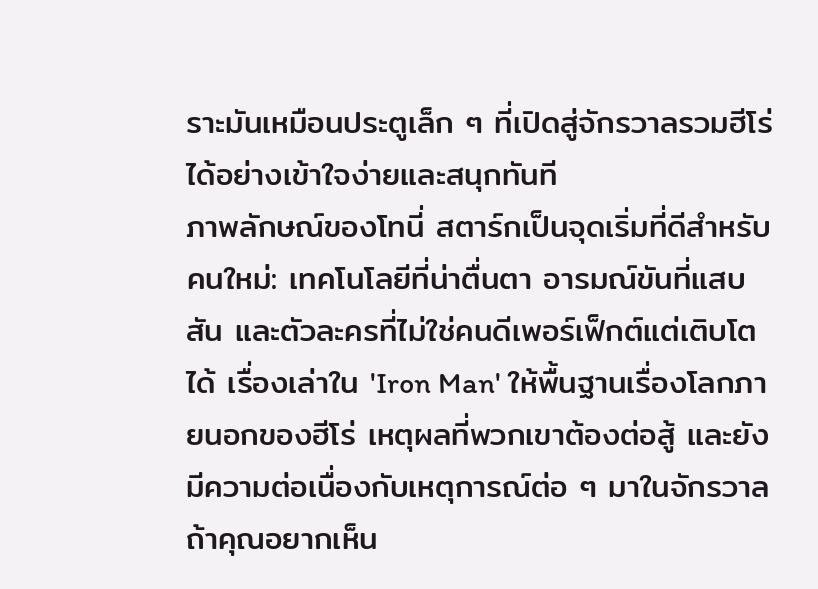ราะมันเหมือนประตูเล็ก ๆ ที่เปิดสู่จักรวาลรวมฮีโร่ได้อย่างเข้าใจง่ายและสนุกทันที
ภาพลักษณ์ของโทนี่ สตาร์กเป็นจุดเริ่มที่ดีสำหรับคนใหม่: เทคโนโลยีที่น่าตื่นตา อารมณ์ขันที่แสบสัน และตัวละครที่ไม่ใช่คนดีเพอร์เฟ็กต์แต่เติบโตได้ เรื่องเล่าใน 'Iron Man' ให้พื้นฐานเรื่องโลกภายนอกของฮีโร่ เหตุผลที่พวกเขาต้องต่อสู้ และยังมีความต่อเนื่องกับเหตุการณ์ต่อ ๆ มาในจักรวาล ถ้าคุณอยากเห็น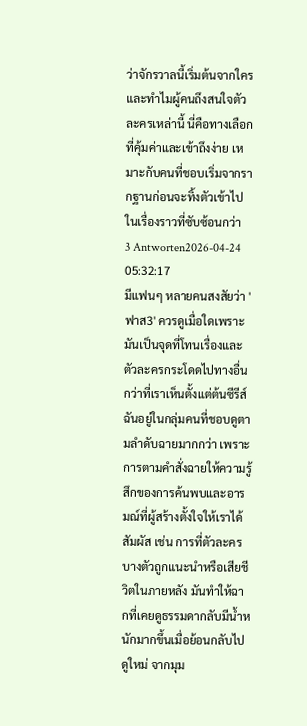ว่าจักรวาลนี้เริ่มต้นจากใครและทำไมผู้คนถึงสนใจตัวละครเหล่านี้ นี่คือทางเลือกที่คุ้มค่าและเข้าถึงง่าย เหมาะกับคนที่ชอบเริ่มจากรากฐานก่อนจะทิ้งตัวเข้าไปในเรื่องราวที่ซับซ้อนกว่า
3 Antworten2026-04-24 05:32:17
มีแฟนๆ หลายคนสงสัยว่า 'ฟาส3' ควรดูเมื่อใดเพราะมันเป็นจุดที่โทนเรื่องและตัวละครกระโดดไปทางอื่นกว่าที่เราเห็นตั้งแต่ต้นซีรีส์
ฉันอยู่ในกลุ่มคนที่ชอบดูตามลำดับฉายมากกว่า เพราะการตามคำสั่งฉายให้ความรู้สึกของการค้นพบและอารมณ์ที่ผู้สร้างตั้งใจให้เราได้สัมผัส เช่น การที่ตัวละครบางตัวถูกแนะนำหรือเสียชีวิตในภายหลัง มันทำให้ฉากที่เคยดูธรรมดากลับมีน้ำหนักมากขึ้นเมื่อย้อนกลับไปดูใหม่ จากมุม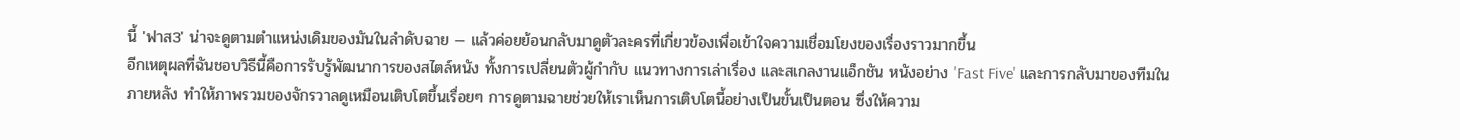นี้ 'ฟาส3' น่าจะดูตามตำแหน่งเดิมของมันในลำดับฉาย — แล้วค่อยย้อนกลับมาดูตัวละครที่เกี่ยวข้องเพื่อเข้าใจความเชื่อมโยงของเรื่องราวมากขึ้น
อีกเหตุผลที่ฉันชอบวิธีนี้คือการรับรู้พัฒนาการของสไตล์หนัง ทั้งการเปลี่ยนตัวผู้กำกับ แนวทางการเล่าเรื่อง และสเกลงานแอ็กชัน หนังอย่าง 'Fast Five' และการกลับมาของทีมในภายหลัง ทำให้ภาพรวมของจักรวาลดูเหมือนเติบโตขึ้นเรื่อยๆ การดูตามฉายช่วยให้เราเห็นการเติบโตนี้อย่างเป็นขั้นเป็นตอน ซึ่งให้ความ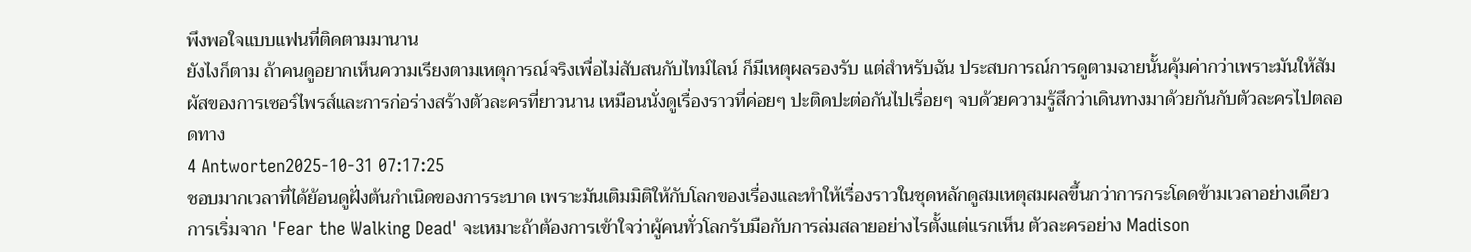พึงพอใจแบบแฟนที่ติดตามมานาน
ยังไงก็ตาม ถ้าคนดูอยากเห็นความเรียงตามเหตุการณ์จริงเพื่อไม่สับสนกับไทม์ไลน์ ก็มีเหตุผลรองรับ แต่สำหรับฉัน ประสบการณ์การดูตามฉายนั้นคุ้มค่ากว่าเพราะมันให้สัมผัสของการเซอร์ไพรส์และการก่อร่างสร้างตัวละครที่ยาวนาน เหมือนนั่งดูเรื่องราวที่ค่อยๆ ปะติดปะต่อกันไปเรื่อยๆ จบด้วยความรู้สึกว่าเดินทางมาด้วยกันกับตัวละครไปตลอดทาง
4 Antworten2025-10-31 07:17:25
ชอบมากเวลาที่ได้ย้อนดูฝั่งต้นกำเนิดของการระบาด เพราะมันเติมมิติให้กับโลกของเรื่องและทำให้เรื่องราวในชุดหลักดูสมเหตุสมผลขึ้นกว่าการกระโดดข้ามเวลาอย่างเดียว
การเริ่มจาก 'Fear the Walking Dead' จะเหมาะถ้าต้องการเข้าใจว่าผู้คนทั่วโลกรับมือกับการล่มสลายอย่างไรตั้งแต่แรกเห็น ตัวละครอย่าง Madison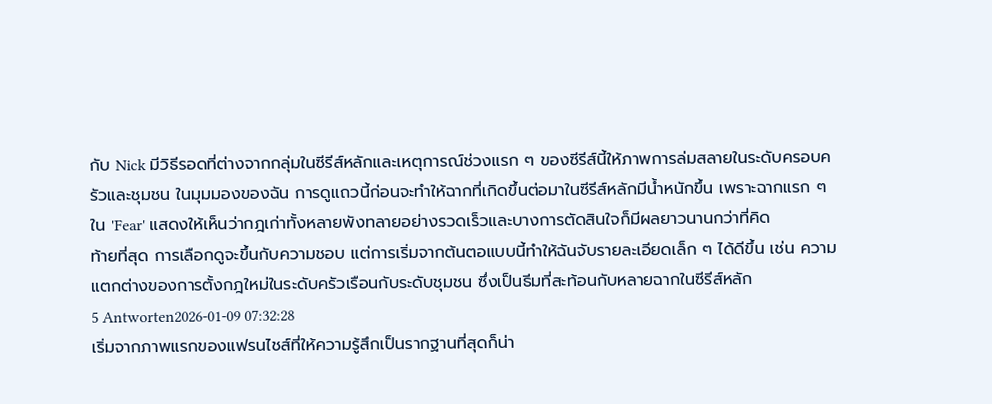กับ Nick มีวิธีรอดที่ต่างจากกลุ่มในซีรีส์หลักและเหตุการณ์ช่วงแรก ๆ ของซีรีส์นี้ให้ภาพการล่มสลายในระดับครอบครัวและชุมชน ในมุมมองของฉัน การดูแถวนี้ก่อนจะทำให้ฉากที่เกิดขึ้นต่อมาในซีรีส์หลักมีน้ำหนักขึ้น เพราะฉากแรก ๆ ใน 'Fear' แสดงให้เห็นว่ากฎเก่าทั้งหลายพังทลายอย่างรวดเร็วและบางการตัดสินใจก็มีผลยาวนานกว่าที่คิด
ท้ายที่สุด การเลือกดูจะขึ้นกับความชอบ แต่การเริ่มจากต้นตอแบบนี้ทำให้ฉันจับรายละเอียดเล็ก ๆ ได้ดีขึ้น เช่น ความแตกต่างของการตั้งกฎใหม่ในระดับครัวเรือนกับระดับชุมชน ซึ่งเป็นธีมที่สะท้อนกับหลายฉากในซีรีส์หลัก
5 Antworten2026-01-09 07:32:28
เริ่มจากภาพแรกของแฟรนไชส์ที่ให้ความรู้สึกเป็นรากฐานที่สุดก็น่า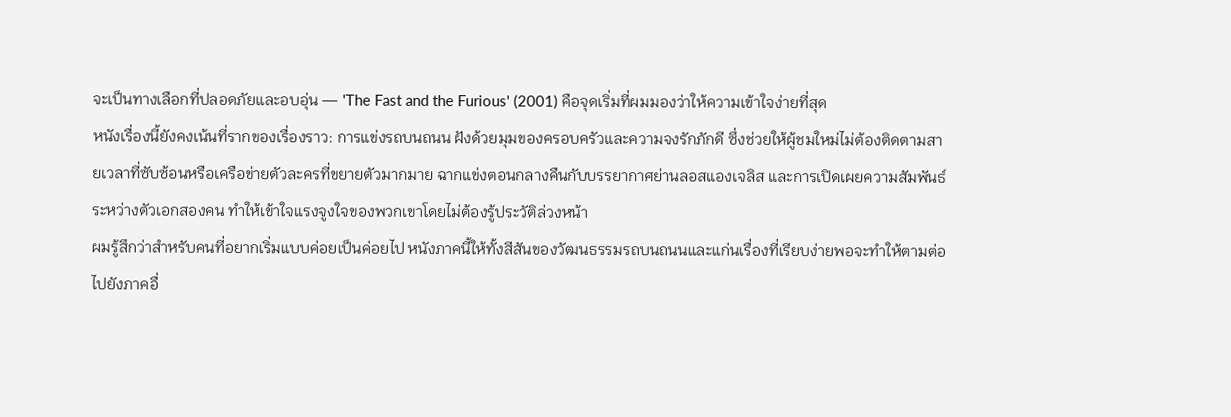จะเป็นทางเลือกที่ปลอดภัยและอบอุ่น — 'The Fast and the Furious' (2001) คือจุดเริ่มที่ผมมองว่าให้ความเข้าใจง่ายที่สุด
หนังเรื่องนี้ยังคงเน้นที่รากของเรื่องราว: การแข่งรถบนถนน ฝังด้วยมุมของครอบครัวและความจงรักภักดี ซึ่งช่วยให้ผู้ชมใหม่ไม่ต้องติดตามสายเวลาที่ซับซ้อนหรือเครือข่ายตัวละครที่ขยายตัวมากมาย ฉากแข่งตอนกลางคืนกับบรรยากาศย่านลอสแองเจลิส และการเปิดเผยความสัมพันธ์ระหว่างตัวเอกสองคน ทำให้เข้าใจแรงจูงใจของพวกเขาโดยไม่ต้องรู้ประวัติล่วงหน้า
ผมรู้สึกว่าสำหรับคนที่อยากเริ่มแบบค่อยเป็นค่อยไป หนังภาคนี้ให้ทั้งสีสันของวัฒนธรรมรถบนถนนและแก่นเรื่องที่เรียบง่ายพอจะทำให้ตามต่อไปยังภาคอื่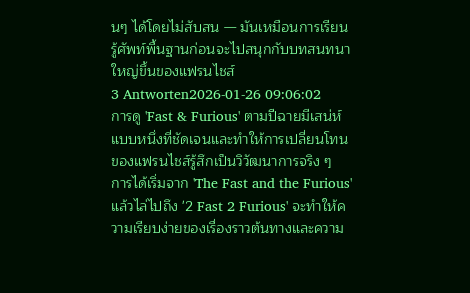นๆ ได้โดยไม่สับสน — มันเหมือนการเรียนรู้ศัพท์พื้นฐานก่อนจะไปสนุกกับบทสนทนาใหญ่ขึ้นของแฟรนไชส์
3 Antworten2026-01-26 09:06:02
การดู 'Fast & Furious' ตามปีฉายมีเสน่ห์แบบหนึ่งที่ชัดเจนและทำให้การเปลี่ยนโทนของแฟรนไชส์รู้สึกเป็นวิวัฒนาการจริง ๆ
การได้เริ่มจาก 'The Fast and the Furious' แล้วไล่ไปถึง '2 Fast 2 Furious' จะทำให้ความเรียบง่ายของเรื่องราวต้นทางและความ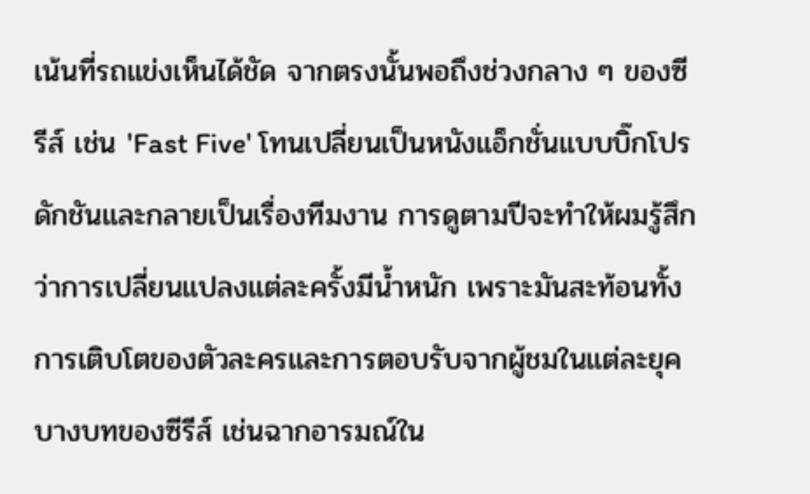เน้นที่รถแข่งเห็นได้ชัด จากตรงนั้นพอถึงช่วงกลาง ๆ ของซีรีส์ เช่น 'Fast Five' โทนเปลี่ยนเป็นหนังแอ็กชั่นแบบบิ๊กโปรดักชันและกลายเป็นเรื่องทีมงาน การดูตามปีจะทำให้ผมรู้สึกว่าการเปลี่ยนแปลงแต่ละครั้งมีน้ำหนัก เพราะมันสะท้อนทั้งการเติบโตของตัวละครและการตอบรับจากผู้ชมในแต่ละยุค
บางบทของซีรีส์ เช่นฉากอารมณ์ใน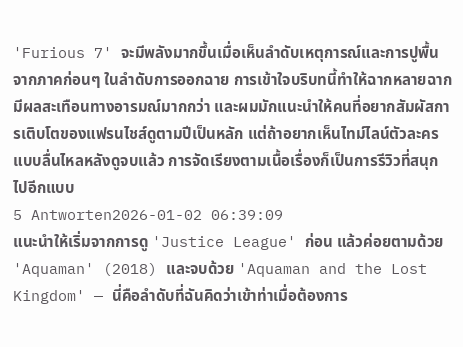'Furious 7' จะมีพลังมากขึ้นเมื่อเห็นลำดับเหตุการณ์และการปูพื้นจากภาคก่อนๆ ในลำดับการออกฉาย การเข้าใจบริบทนี้ทำให้ฉากหลายฉากมีผลสะเทือนทางอารมณ์มากกว่า และผมมักแนะนำให้คนที่อยากสัมผัสการเติบโตของแฟรนไชส์ดูตามปีเป็นหลัก แต่ถ้าอยากเห็นไทม์ไลน์ตัวละครแบบลื่นไหลหลังดูจบแล้ว การจัดเรียงตามเนื้อเรื่องก็เป็นการรีวิวที่สนุกไปอีกแบบ
5 Antworten2026-01-02 06:39:09
แนะนำให้เริ่มจากการดู 'Justice League' ก่อน แล้วค่อยตามด้วย 'Aquaman' (2018) และจบด้วย 'Aquaman and the Lost Kingdom' — นี่คือลำดับที่ฉันคิดว่าเข้าท่าเมื่อต้องการ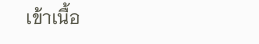เข้าเนื้อ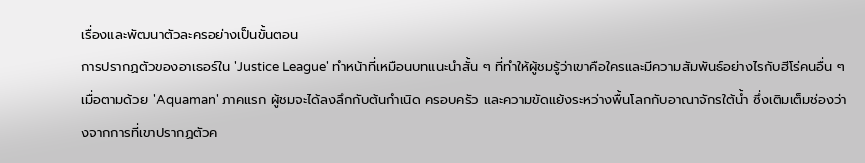เรื่องและพัฒนาตัวละครอย่างเป็นขั้นตอน
การปรากฏตัวของอาเธอร์ใน 'Justice League' ทำหน้าที่เหมือนบทแนะนำสั้น ๆ ที่ทำให้ผู้ชมรู้ว่าเขาคือใครและมีความสัมพันธ์อย่างไรกับฮีโร่คนอื่น ๆ เมื่อตามด้วย 'Aquaman' ภาคแรก ผู้ชมจะได้ลงลึกกับต้นกำเนิด ครอบครัว และความขัดแย้งระหว่างพื้นโลกกับอาณาจักรใต้น้ำ ซึ่งเติมเต็มช่องว่างจากการที่เขาปรากฏตัวค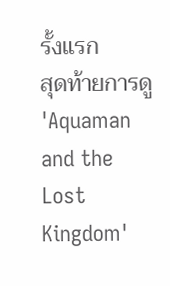รั้งแรก
สุดท้ายการดู 'Aquaman and the Lost Kingdom'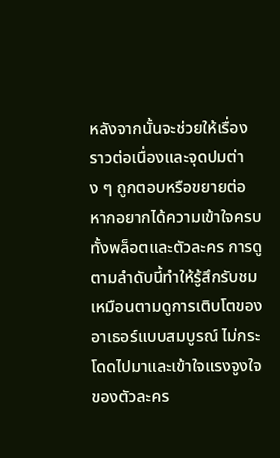หลังจากนั้นจะช่วยให้เรื่องราวต่อเนื่องและจุดปมต่าง ๆ ถูกตอบหรือขยายต่อ หากอยากได้ความเข้าใจครบทั้งพล็อตและตัวละคร การดูตามลำดับนี้ทำให้รู้สึกรับชมเหมือนตามดูการเติบโตของอาเธอร์แบบสมบูรณ์ ไม่กระโดดไปมาและเข้าใจแรงจูงใจของตัวละคร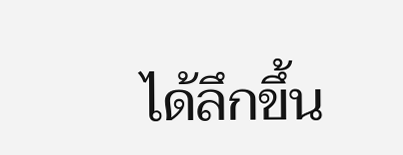ได้ลึกขึ้น